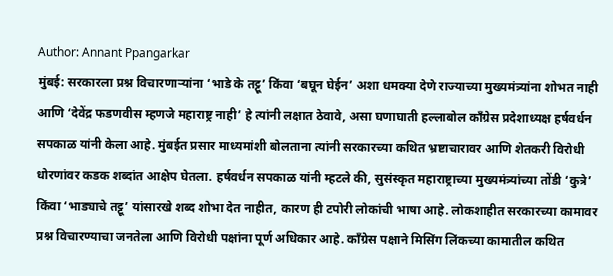Author: Annant Ppangarkar
मुंबई: सरकारला प्रश्न विचारणाऱ्यांना ‘भाडे के तट्टू’ किंवा ‘बघून घेईन’ अशा धमक्या देणे राज्याच्या मुख्यमंत्र्यांना शोभत नाही आणि ‘देवेंद्र फडणवीस म्हणजे महाराष्ट्र नाही’ हे त्यांनी लक्षात ठेवावे, असा घणाघाती हल्लाबोल काँग्रेस प्रदेशाध्यक्ष हर्षवर्धन सपकाळ यांनी केला आहे. मुंबईत प्रसार माध्यमांशी बोलताना त्यांनी सरकारच्या कथित भ्रष्टाचारावर आणि शेतकरी विरोधी धोरणांवर कडक शब्दांत आक्षेप घेतला. हर्षवर्धन सपकाळ यांनी म्हटले की, सुसंस्कृत महाराष्ट्राच्या मुख्यमंत्र्यांच्या तोंडी ‘कुत्रे’ किंवा ‘भाड्याचे तट्टू’ यांसारखे शब्द शोभा देत नाहीत, कारण ही टपोरी लोकांची भाषा आहे. लोकशाहीत सरकारच्या कामावर प्रश्न विचारण्याचा जनतेला आणि विरोधी पक्षांना पूर्ण अधिकार आहे. काँग्रेस पक्षाने मिसिंग लिंकच्या कामातील कथित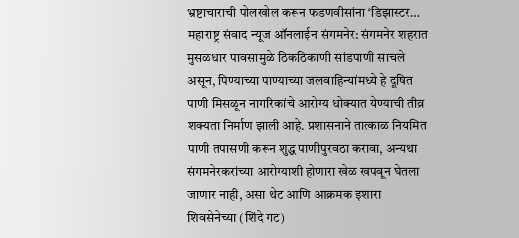भ्रष्टाचाराची पोलखोल करून फडणवीसांना ‘डिझास्टर…
महाराष्ट्र संवाद न्यूज ऑनलाईन संगमनेर: संगमनेर शहरात मुसळधार पावसामुळे ठिकठिकाणी सांडपाणी साचले असून, पिण्याच्या पाण्याच्या जलवाहिन्यांमध्ये हे दूषित पाणी मिसळून नागरिकांचे आरोग्य धोक्यात येण्याची तीव्र शक्यता निर्माण झाली आहे. प्रशासनाने तात्काळ नियमित पाणी तपासणी करून शुद्ध पाणीपुरवठा करावा, अन्यथा संगमनेरकरांच्या आरोग्याशी होणारा खेळ खपवून घेतला जाणार नाही, असा थेट आणि आक्रमक इशारा शिवसेनेच्या (शिंदे गट)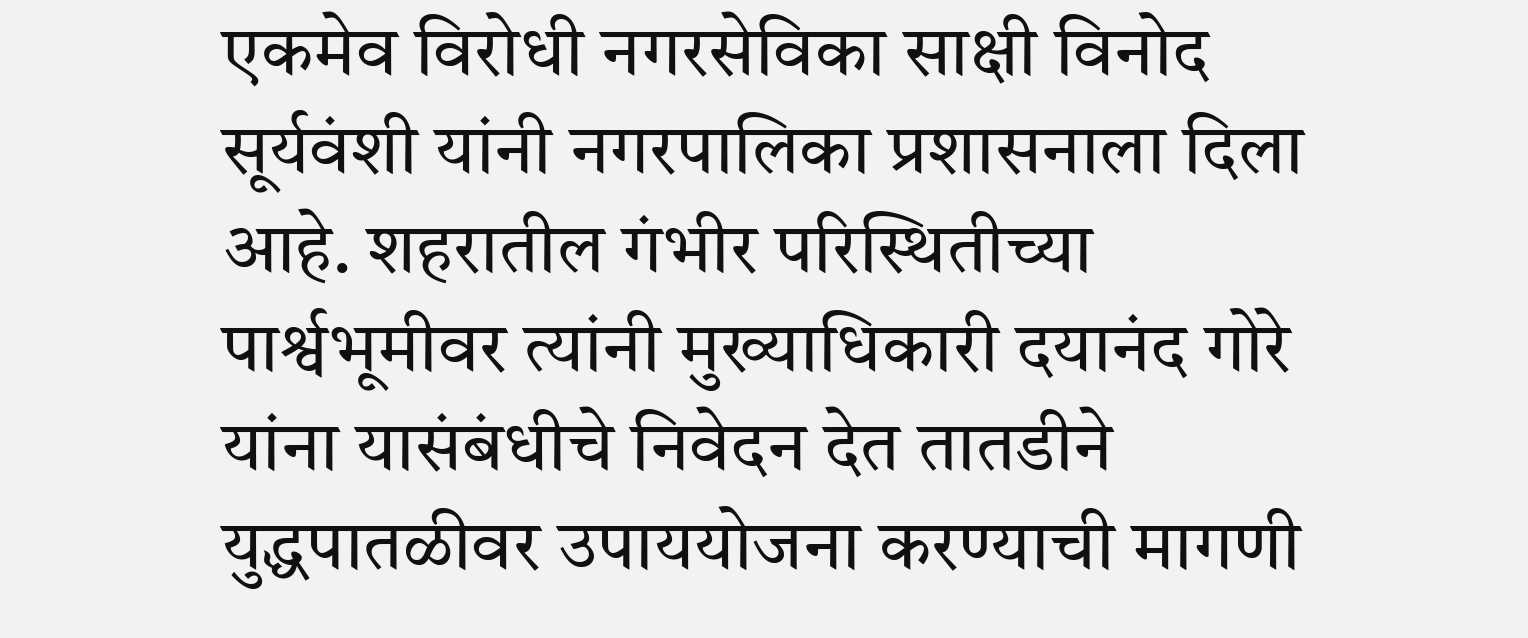एकमेव विरोधी नगरसेविका साक्षी विनोद सूर्यवंशी यांनी नगरपालिका प्रशासनाला दिला आहे. शहरातील गंभीर परिस्थितीच्या पार्श्वभूमीवर त्यांनी मुख्याधिकारी दयानंद गोरे यांना यासंबंधीचे निवेदन देत तातडीने युद्धपातळीवर उपाययोजना करण्याची मागणी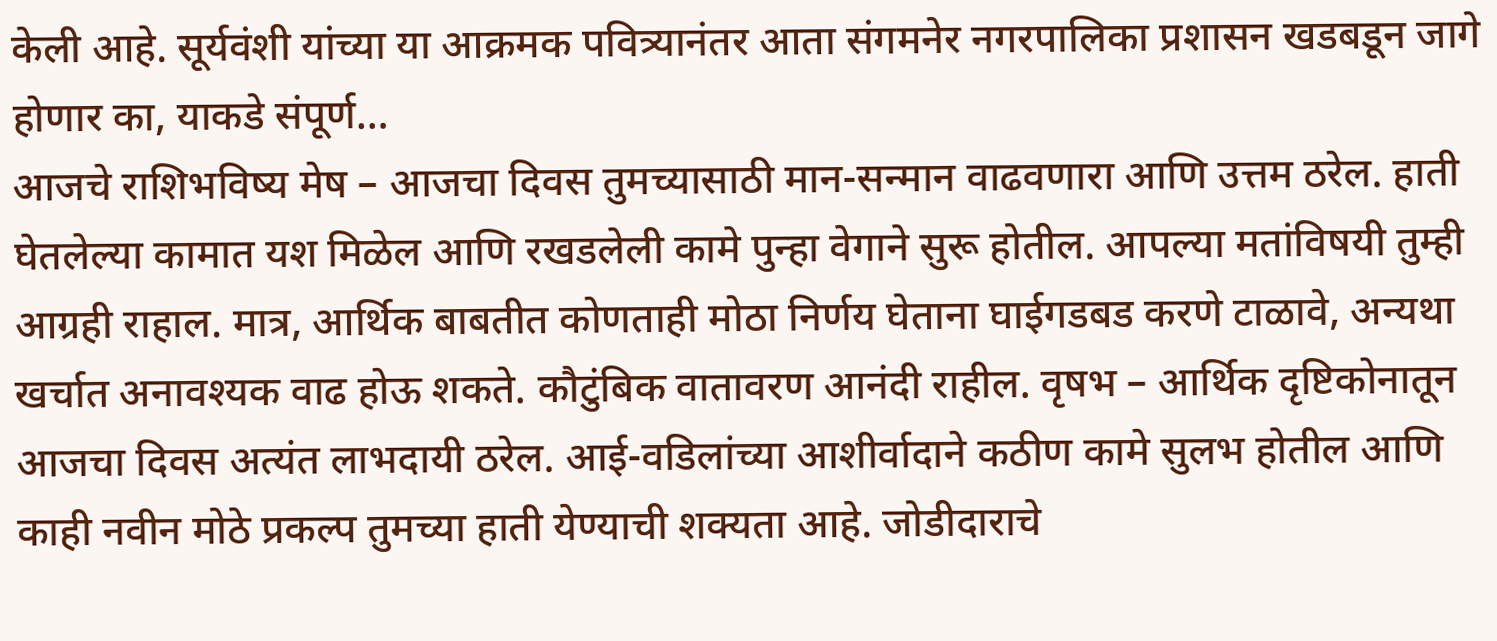केली आहे. सूर्यवंशी यांच्या या आक्रमक पवित्र्यानंतर आता संगमनेर नगरपालिका प्रशासन खडबडून जागे होणार का, याकडे संपूर्ण…
आजचे राशिभविष्य मेष – आजचा दिवस तुमच्यासाठी मान-सन्मान वाढवणारा आणि उत्तम ठरेल. हाती घेतलेल्या कामात यश मिळेल आणि रखडलेली कामे पुन्हा वेगाने सुरू होतील. आपल्या मतांविषयी तुम्ही आग्रही राहाल. मात्र, आर्थिक बाबतीत कोणताही मोठा निर्णय घेताना घाईगडबड करणे टाळावे, अन्यथा खर्चात अनावश्यक वाढ होऊ शकते. कौटुंबिक वातावरण आनंदी राहील. वृषभ – आर्थिक दृष्टिकोनातून आजचा दिवस अत्यंत लाभदायी ठरेल. आई-वडिलांच्या आशीर्वादाने कठीण कामे सुलभ होतील आणि काही नवीन मोठे प्रकल्प तुमच्या हाती येण्याची शक्यता आहे. जोडीदाराचे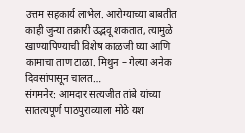उत्तम सहकार्य लाभेल. आरोग्याच्या बाबतीत काही जुन्या तक्रारी उद्भवू शकतात, त्यामुळे खाण्यापिण्याची विशेष काळजी घ्या आणि कामाचा ताण टाळा. मिथुन – गेल्या अनेक दिवसांपासून चालत…
संगमनेर: आमदार सत्यजीत तांबे यांच्या सातत्यपूर्ण पाठपुराव्याला मोठे यश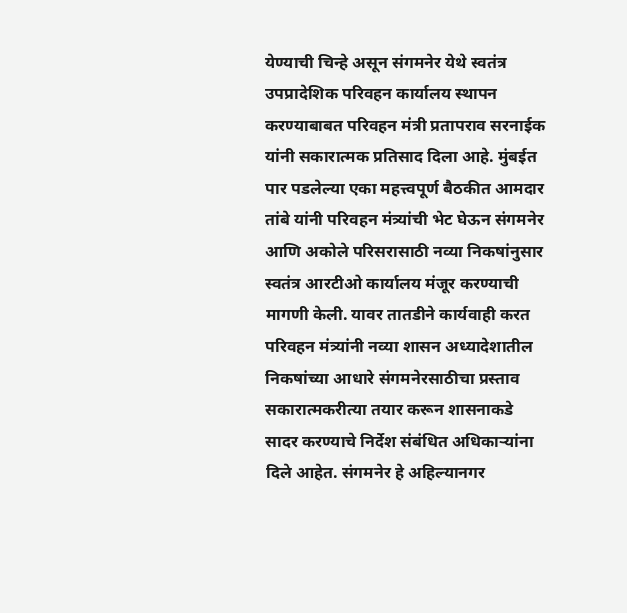येण्याची चिन्हे असून संगमनेर येथे स्वतंत्र उपप्रादेशिक परिवहन कार्यालय स्थापन करण्याबाबत परिवहन मंत्री प्रतापराव सरनाईक यांनी सकारात्मक प्रतिसाद दिला आहे. मुंबईत पार पडलेल्या एका महत्त्वपूर्ण बैठकीत आमदार तांबे यांनी परिवहन मंत्र्यांची भेट घेऊन संगमनेर आणि अकोले परिसरासाठी नव्या निकषांनुसार स्वतंत्र आरटीओ कार्यालय मंजूर करण्याची मागणी केली. यावर तातडीने कार्यवाही करत परिवहन मंत्र्यांनी नव्या शासन अध्यादेशातील निकषांच्या आधारे संगमनेरसाठीचा प्रस्ताव सकारात्मकरीत्या तयार करून शासनाकडे सादर करण्याचे निर्देश संबंधित अधिकाऱ्यांना दिले आहेत. संगमनेर हे अहिल्यानगर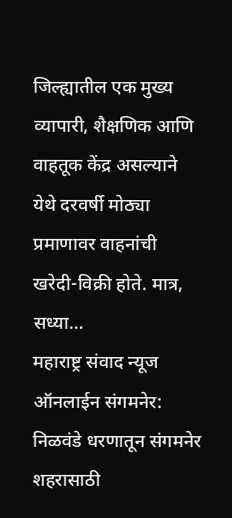जिल्ह्यातील एक मुख्य व्यापारी, शैक्षणिक आणि वाहतूक केंद्र असल्याने येथे दरवर्षी मोठ्या प्रमाणावर वाहनांची खरेदी-विक्री होते. मात्र, सध्या…
महाराष्ट्र संवाद न्यूज ऑनलाईन संगमनेर: निळवंडे धरणातून संगमनेर शहरासाठी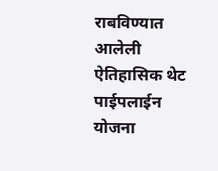राबविण्यात आलेली ऐतिहासिक थेट पाईपलाईन योजना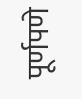पूर्णपणे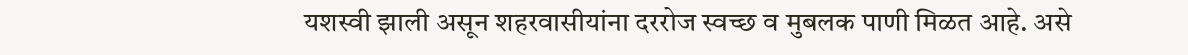यशस्वी झाली असून शहरवासीयांना दररोज स्वच्छ व मुबलक पाणी मिळत आहे. असे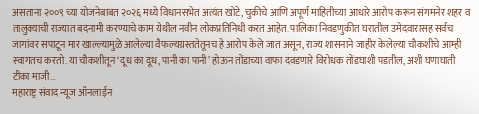असताना २००९ च्या योजनेबाबत २०२६ मध्ये विधानसभेत अत्यंत खोटे, चुकीचे आणि अपूर्ण माहितीच्या आधारे आरोप करून संगमनेर शहर व तालुक्याची राज्यात बदनामी करण्याचे काम येथील नवीन लोकप्रतिनिधी करत आहेत. पालिका निवडणुकीत घरातील उमेदवारासह सर्वच जागांवर सपाटून मार खाल्ल्यामुळे आलेल्या वैफल्यग्रस्ततेतूनच हे आरोप केले जात असून, राज्य शासनाने जाहीर केलेल्या चौकशीचे आम्ही स्वागतच करतो. या चौकशीतून ‘दूध का दूध, पानी का पानी’ होऊन तोंडाच्या वाफा दवडणारे विरोधक तोंडघाशी पडतील, अशी घणाघाती टीका माजी…
महाराष्ट्र संवाद न्यूज ऑनलाईन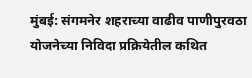मुंबई: संगमनेर शहराच्या वाढीव पाणीपुरवठा योजनेच्या निविदा प्रक्रियेतील कथित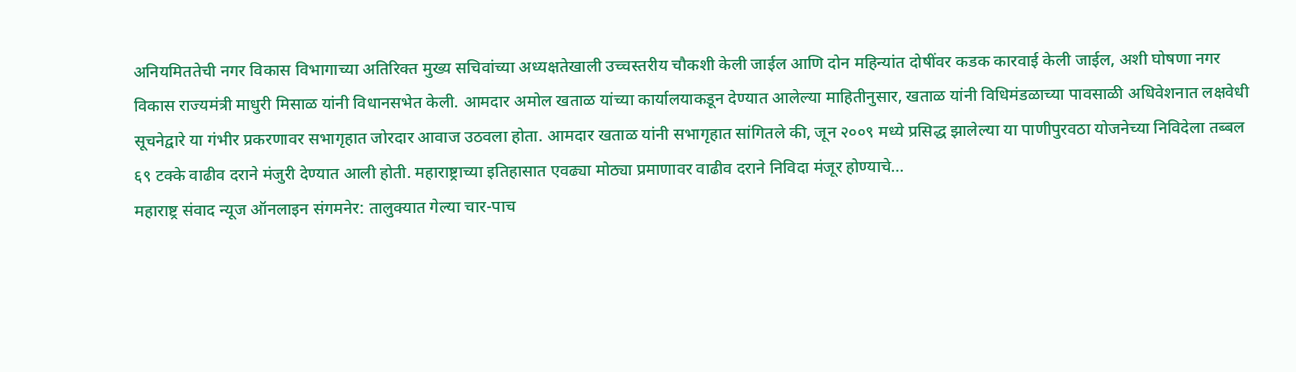अनियमिततेची नगर विकास विभागाच्या अतिरिक्त मुख्य सचिवांच्या अध्यक्षतेखाली उच्चस्तरीय चौकशी केली जाईल आणि दोन महिन्यांत दोषींवर कडक कारवाई केली जाईल, अशी घोषणा नगर विकास राज्यमंत्री माधुरी मिसाळ यांनी विधानसभेत केली. आमदार अमोल खताळ यांच्या कार्यालयाकडून देण्यात आलेल्या माहितीनुसार, खताळ यांनी विधिमंडळाच्या पावसाळी अधिवेशनात लक्षवेधी सूचनेद्वारे या गंभीर प्रकरणावर सभागृहात जोरदार आवाज उठवला होता. आमदार खताळ यांनी सभागृहात सांगितले की, जून २००९ मध्ये प्रसिद्ध झालेल्या या पाणीपुरवठा योजनेच्या निविदेला तब्बल ६९ टक्के वाढीव दराने मंजुरी देण्यात आली होती. महाराष्ट्राच्या इतिहासात एवढ्या मोठ्या प्रमाणावर वाढीव दराने निविदा मंजूर होण्याचे…
महाराष्ट्र संवाद न्यूज ऑनलाइन संगमनेर: तालुक्यात गेल्या चार-पाच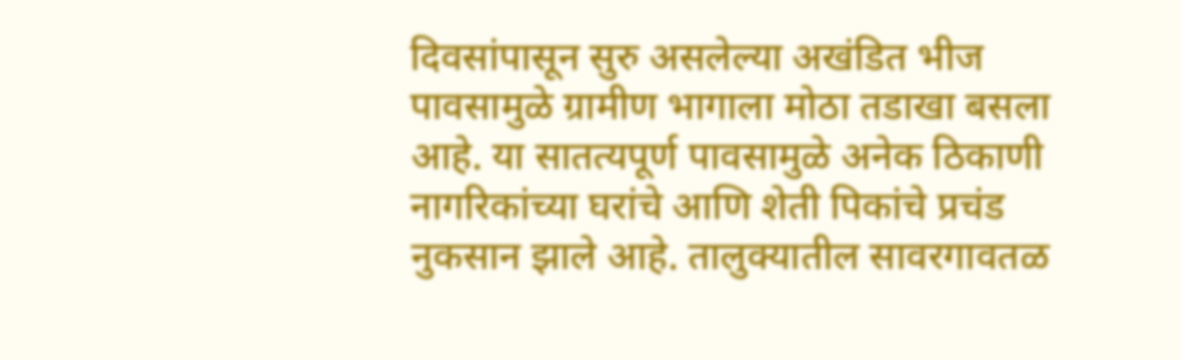दिवसांपासून सुरु असलेल्या अखंडित भीज पावसामुळे ग्रामीण भागाला मोठा तडाखा बसला आहे. या सातत्यपूर्ण पावसामुळे अनेक ठिकाणी नागरिकांच्या घरांचे आणि शेती पिकांचे प्रचंड नुकसान झाले आहे. तालुक्यातील सावरगावतळ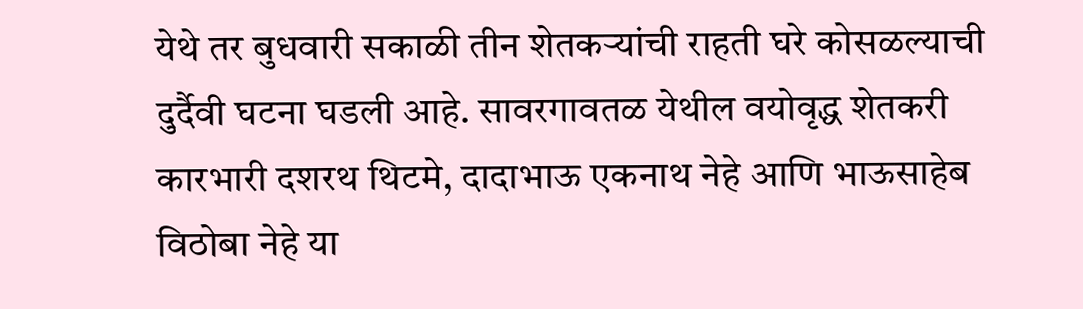येथे तर बुधवारी सकाळी तीन शेतकऱ्यांची राहती घरे कोसळल्याची दुर्दैवी घटना घडली आहे. सावरगावतळ येथील वयोवृद्ध शेतकरी कारभारी दशरथ थिटमे, दादाभाऊ एकनाथ नेहे आणि भाऊसाहेब विठोबा नेहे या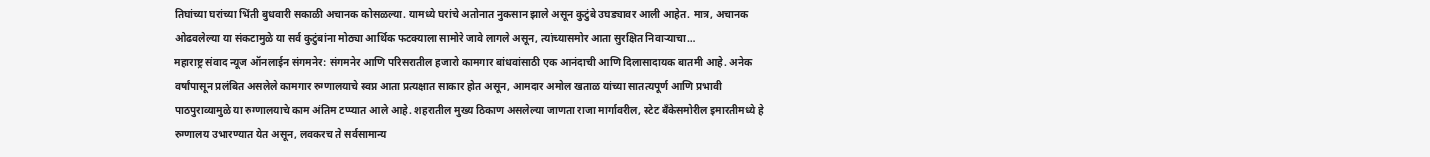तिघांच्या घरांच्या भिंती बुधवारी सकाळी अचानक कोसळल्या. यामध्ये घरांचे अतोनात नुकसान झाले असून कुटुंबे उघड्यावर आली आहेत. मात्र, अचानक ओढवलेल्या या संकटामुळे या सर्व कुटुंबांना मोठ्या आर्थिक फटक्याला सामोरे जावे लागले असून, त्यांच्यासमोर आता सुरक्षित निवाऱ्याचा…
महाराष्ट्र संवाद न्यूज ऑनलाईन संगमनेर: संगमनेर आणि परिसरातील हजारो कामगार बांधवांसाठी एक आनंदाची आणि दिलासादायक बातमी आहे. अनेक वर्षांपासून प्रलंबित असलेले कामगार रुग्णालयाचे स्वप्न आता प्रत्यक्षात साकार होत असून, आमदार अमोल खताळ यांच्या सातत्यपूर्ण आणि प्रभावी पाठपुराव्यामुळे या रुग्णालयाचे काम अंतिम टप्प्यात आले आहे. शहरातील मुख्य ठिकाण असलेल्या जाणता राजा मार्गावरील, स्टेट बँकेसमोरील इमारतीमध्ये हे रुग्णालय उभारण्यात येत असून, लवकरच ते सर्वसामान्य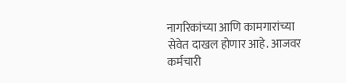नागरिकांच्या आणि कामगारांच्या सेवेत दाखल होणार आहे. आजवर कर्मचारी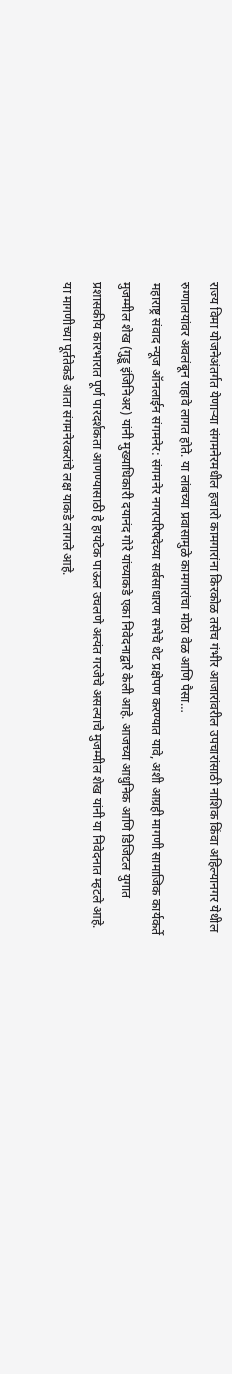राज्य विमा योजनेअंतर्गत येणाऱ्या संगमनेरमधील हजारो कामगारांना किरकोळ तसेच गंभीर आजारांवरील उपचारांसाठी नाशिक किंवा अहिल्यानगर येथील रुग्णालयांवर अवलंबून राहावे लागत होते. या लांबच्या प्रवासामुळे कामगारांचा मोठा वेळ आणि पैसा…
महाराष्ट्र संवाद न्यूज ऑनलाईन संगमनेर: संगमनेर नगरपरिषदेच्या सर्वसाधारण सभेचे थेट प्रक्षेपण करण्यात यावे, अशी आग्रही मागणी सामाजिक कार्यकर्ते मुजम्मील शेख (गुड्डू इंजिनिअर) यांनी मुख्याधिकारी दयानंद गोरे यांच्याकडे एका निवेदनाद्वारे केली आहे. आजच्या आधुनिक आणि डिजिटल युगात प्रशासकीय कारभारात पूर्ण पारदर्शकता आणण्यासाठी हे हायटेक पाऊल उचलणे अत्यंत गरजेचे असल्याचे मुजम्मील शेख यांनी या निवेदनात म्हटले आहे. या मागणीच्या पूर्ततेकडे आता संगमनेरकरांचे लक्ष याकडे लागले आहे.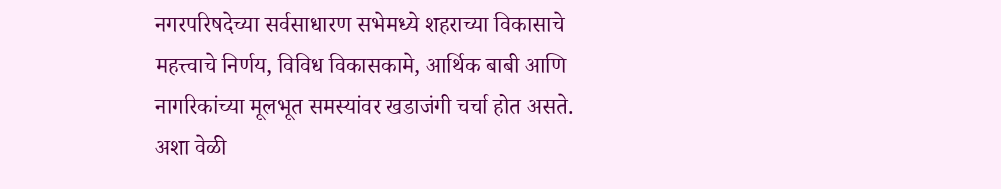नगरपरिषदेच्या सर्वसाधारण सभेमध्ये शहराच्या विकासाचे महत्त्वाचे निर्णय, विविध विकासकामे, आर्थिक बाबी आणि नागरिकांच्या मूलभूत समस्यांवर खडाजंगी चर्चा होत असते. अशा वेळी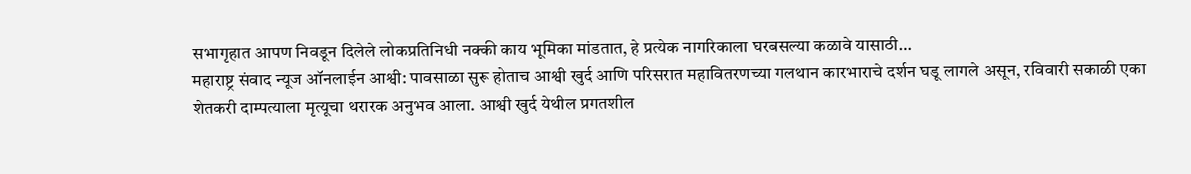सभागृहात आपण निवडून दिलेले लोकप्रतिनिधी नक्की काय भूमिका मांडतात, हे प्रत्येक नागरिकाला घरबसल्या कळावे यासाठी…
महाराष्ट्र संवाद न्यूज ऑनलाईन आश्वी: पावसाळा सुरू होताच आश्वी खुर्द आणि परिसरात महावितरणच्या गलथान कारभाराचे दर्शन घडू लागले असून, रविवारी सकाळी एका शेतकरी दाम्पत्याला मृत्यूचा थरारक अनुभव आला. आश्वी खुर्द येथील प्रगतशील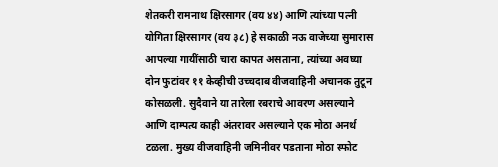शेतकरी रामनाथ क्षिरसागर (वय ४४) आणि त्यांच्या पत्नी योगिता क्षिरसागर (वय ३८) हे सकाळी नऊ वाजेच्या सुमारास आपल्या गायींसाठी चारा कापत असताना, त्यांच्या अवघ्या दोन फुटांवर ११ केव्हीची उच्चदाब वीजवाहिनी अचानक तुटून कोसळली. सुदैवाने या तारेला रबराचे आवरण असल्याने आणि दाम्पत्य काही अंतरावर असल्याने एक मोठा अनर्थ टळला. मुख्य वीजवाहिनी जमिनीवर पडताना मोठा स्फोट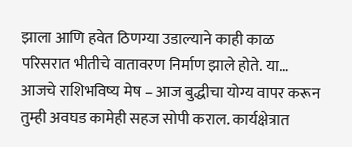झाला आणि हवेत ठिणग्या उडाल्याने काही काळ परिसरात भीतीचे वातावरण निर्माण झाले होते. या…
आजचे राशिभविष्य मेष – आज बुद्धीचा योग्य वापर करून तुम्ही अवघड कामेही सहज सोपी कराल. कार्यक्षेत्रात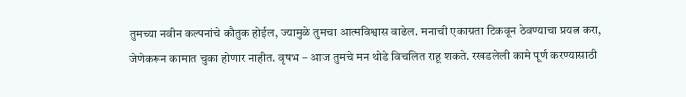तुमच्या नवीन कल्पनांचे कौतुक होईल, ज्यामुळे तुमचा आत्मविश्वास वाढेल. मनाची एकाग्रता टिकवून ठेवण्याचा प्रयत्न करा, जेणेकरून कामात चुका होणार नाहीत. वृषभ – आज तुमचे मन थोडे विचलित राहू शकते. रखडलेली कामे पूर्ण करण्यासाठी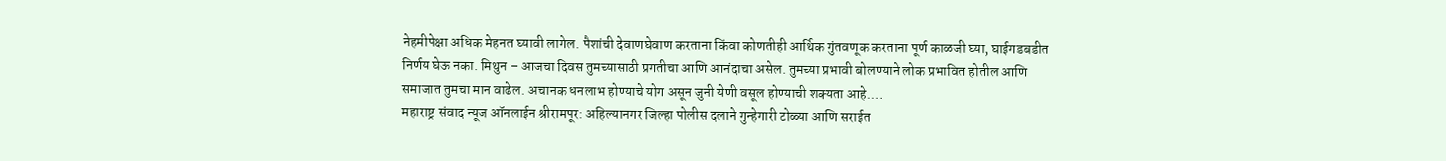नेहमीपेक्षा अधिक मेहनत घ्यावी लागेल. पैशांची देवाणघेवाण करताना किंवा कोणतीही आर्थिक गुंतवणूक करताना पूर्ण काळजी घ्या, घाईगडबडीत निर्णय घेऊ नका. मिथुन – आजचा दिवस तुमच्यासाठी प्रगतीचा आणि आनंदाचा असेल. तुमच्या प्रभावी बोलण्याने लोक प्रभावित होतील आणि समाजात तुमचा मान वाढेल. अचानक धनलाभ होण्याचे योग असून जुनी येणी वसूल होण्याची शक्यता आहे.…
महाराष्ट्र संवाद न्यूज ऑनलाईन श्रीरामपूर: अहिल्यानगर जिल्हा पोलीस दलाने गुन्हेगारी टोळ्या आणि सराईत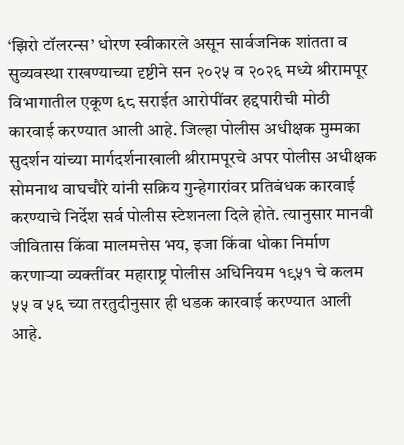‘झिरो टॉलरन्स’ धोरण स्वीकारले असून सार्वजनिक शांतता व सुव्यवस्था राखण्याच्या दृष्टीने सन २०२५ व २०२६ मध्ये श्रीरामपूर विभागातील एकूण ६८ सराईत आरोपींवर हद्दपारीची मोठी कारवाई करण्यात आली आहे. जिल्हा पोलीस अधीक्षक मुम्मका सुदर्शन यांच्या मार्गदर्शनाखाली श्रीरामपूरचे अपर पोलीस अधीक्षक सोमनाथ वाघचौरे यांनी सक्रिय गुन्हेगारांवर प्रतिबंधक कारवाई करण्याचे निर्देश सर्व पोलीस स्टेशनला दिले होते. त्यानुसार मानवी जीवितास किंवा मालमत्तेस भय, इजा किंवा धोका निर्माण करणाऱ्या व्यक्तींवर महाराष्ट्र पोलीस अधिनियम १९५१ चे कलम ५५ व ५६ च्या तरतुदीनुसार ही धडक कारवाई करण्यात आली आहे.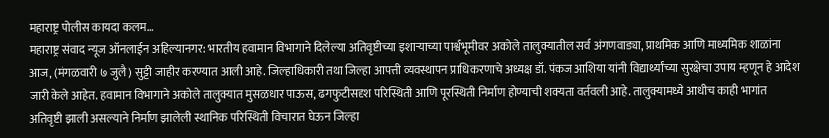महाराष्ट्र पोलीस कायदा कलम…
महाराष्ट्र संवाद न्यूज ऑनलाईन अहिल्यानगर: भारतीय हवामान विभागाने दिलेल्या अतिवृष्टीच्या इशाऱ्याच्या पार्श्वभूमीवर अकोले तालुक्यातील सर्व अंगणवाड्या, प्राथमिक आणि माध्यमिक शाळांना आज, (मंगळवारी ७ जुलै) सुट्टी जाहीर करण्यात आली आहे. जिल्हाधिकारी तथा जिल्हा आपत्ती व्यवस्थापन प्राधिकरणाचे अध्यक्ष डॉ. पंकज आशिया यांनी विद्यार्थ्यांच्या सुरक्षेचा उपाय म्हणून हे आदेश जारी केले आहेत. हवामान विभागाने अकोले तालुक्यात मुसळधार पाऊस, ढगफुटीसदृश परिस्थिती आणि पूरस्थिती निर्माण होण्याची शक्यता वर्तवली आहे. तालुक्यामध्ये आधीच काही भागांत अतिवृष्टी झाली असल्याने निर्माण झालेली स्थानिक परिस्थिती विचारात घेऊन जिल्हा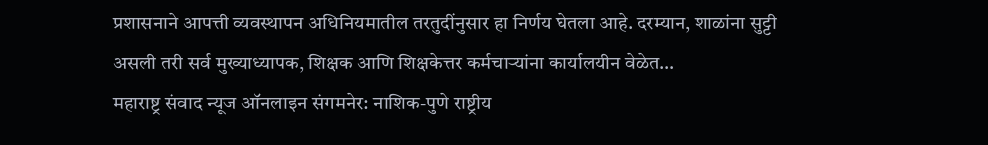प्रशासनाने आपत्ती व्यवस्थापन अधिनियमातील तरतुदींनुसार हा निर्णय घेतला आहे. दरम्यान, शाळांना सुट्टी असली तरी सर्व मुख्याध्यापक, शिक्षक आणि शिक्षकेत्तर कर्मचाऱ्यांना कार्यालयीन वेळेत…
महाराष्ट्र संवाद न्यूज ऑनलाइन संगमनेर: नाशिक-पुणे राष्ट्रीय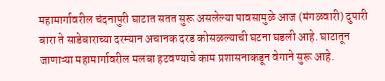महामार्गावरील चंदनापुरी घाटात सतत सुरू असलेल्या पावसामुळे आज (मंगळवारी) दुपारी बारा ते साडेबाराच्या दरम्यान अचानक दरड कोसळल्याची घटना घडली आहे. घाटातून जाणाऱ्या महामार्गावरील मलबा हटवण्याचे काम प्रशासनाकडून वेगाने सुरू आहे.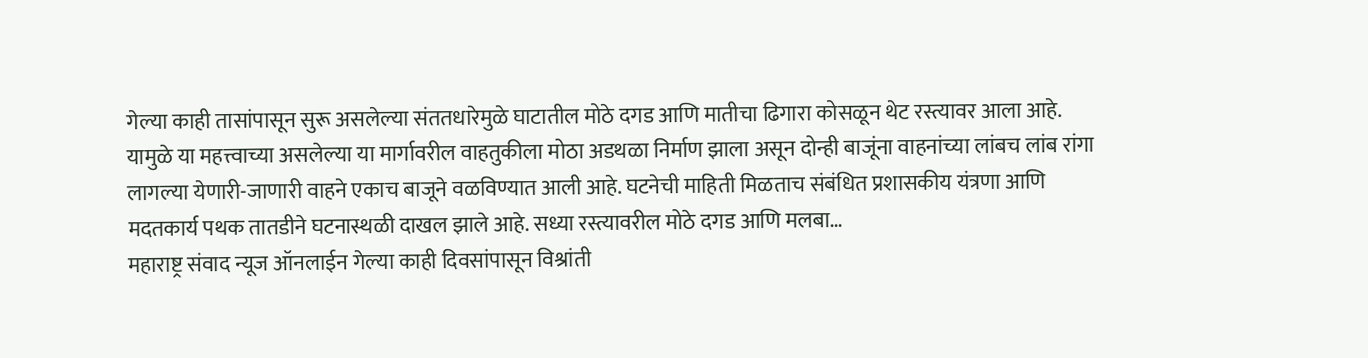गेल्या काही तासांपासून सुरू असलेल्या संततधारेमुळे घाटातील मोठे दगड आणि मातीचा ढिगारा कोसळून थेट रस्त्यावर आला आहे. यामुळे या महत्त्वाच्या असलेल्या या मार्गावरील वाहतुकीला मोठा अडथळा निर्माण झाला असून दोन्ही बाजूंना वाहनांच्या लांबच लांब रांगा लागल्या येणारी-जाणारी वाहने एकाच बाजूने वळविण्यात आली आहे. घटनेची माहिती मिळताच संबंधित प्रशासकीय यंत्रणा आणि मदतकार्य पथक तातडीने घटनास्थळी दाखल झाले आहे. सध्या रस्त्यावरील मोठे दगड आणि मलबा…
महाराष्ट्र संवाद न्यूज ऑनलाईन गेल्या काही दिवसांपासून विश्रांती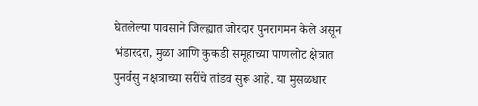घेतलेल्या पावसाने जिल्ह्यात जोरदार पुनरागमन केले असून भंडारदरा, मुळा आणि कुकडी समूहाच्या पाणलोट क्षेत्रात पुनर्वसु नक्षत्राच्या सरींचे तांडव सुरू आहे. या मुसळधार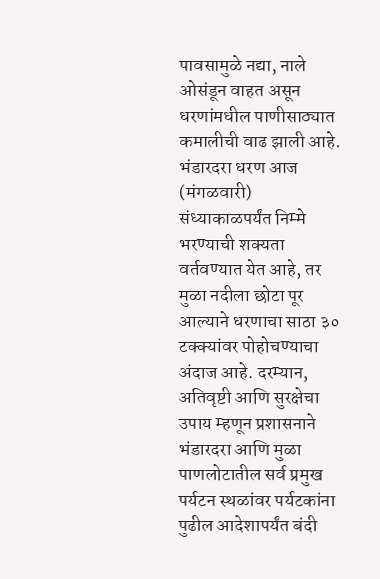पावसामुळे नद्या, नाले ओसंडून वाहत असून धरणांमधील पाणीसाठ्यात कमालीची वाढ झाली आहे. भंडारदरा धरण आज (मंगळवारी) संध्याकाळपर्यंत निम्मे भरण्याची शक्यता वर्तवण्यात येत आहे, तर मुळा नदीला छोटा पूर आल्याने धरणाचा साठा ३० टक्क्यांवर पोहोचण्याचा अंदाज आहे. दरम्यान, अतिवृष्टी आणि सुरक्षेचा उपाय म्हणून प्रशासनाने भंडारदरा आणि मुळा पाणलोटातील सर्व प्रमुख पर्यटन स्थळांवर पर्यटकांना पुढील आदेशापर्यंत बंदी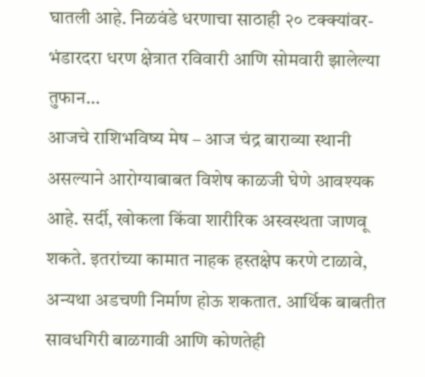घातली आहे. निळवंडे धरणाचा साठाही २० टक्क्यांवर- भंडारदरा धरण क्षेत्रात रविवारी आणि सोमवारी झालेल्या तुफान…
आजचे राशिभविष्य मेष – आज चंद्र बाराव्या स्थानी असल्याने आरोग्याबाबत विशेष काळजी घेणे आवश्यक आहे. सर्दी, खोकला किंवा शारीरिक अस्वस्थता जाणवू शकते. इतरांच्या कामात नाहक हस्तक्षेप करणे टाळावे, अन्यथा अडचणी निर्माण होऊ शकतात. आर्थिक बाबतीत सावधगिरी बाळगावी आणि कोणतेही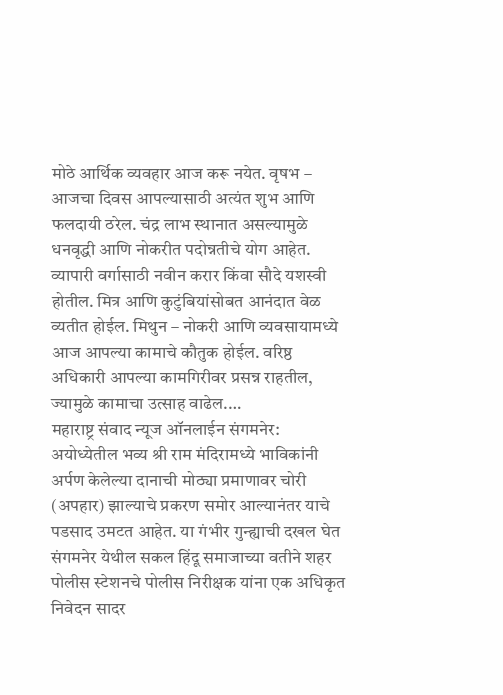मोठे आर्थिक व्यवहार आज करू नयेत. वृषभ – आजचा दिवस आपल्यासाठी अत्यंत शुभ आणि फलदायी ठरेल. चंद्र लाभ स्थानात असल्यामुळे धनवृद्धी आणि नोकरीत पदोन्नतीचे योग आहेत. व्यापारी वर्गासाठी नवीन करार किंवा सौदे यशस्वी होतील. मित्र आणि कुटुंबियांसोबत आनंदात वेळ व्यतीत होईल. मिथुन – नोकरी आणि व्यवसायामध्ये आज आपल्या कामाचे कौतुक होईल. वरिष्ठ अधिकारी आपल्या कामगिरीवर प्रसन्न राहतील, ज्यामुळे कामाचा उत्साह वाढेल.…
महाराष्ट्र संवाद न्यूज ऑनलाईन संगमनेर: अयोध्येतील भव्य श्री राम मंदिरामध्ये भाविकांनी अर्पण केलेल्या दानाची मोठ्या प्रमाणावर चोरी (अपहार) झाल्याचे प्रकरण समोर आल्यानंतर याचे पडसाद उमटत आहेत. या गंभीर गुन्ह्याची दखल घेत संगमनेर येथील सकल हिंदू समाजाच्या वतीने शहर पोलीस स्टेशनचे पोलीस निरीक्षक यांना एक अधिकृत निवेदन सादर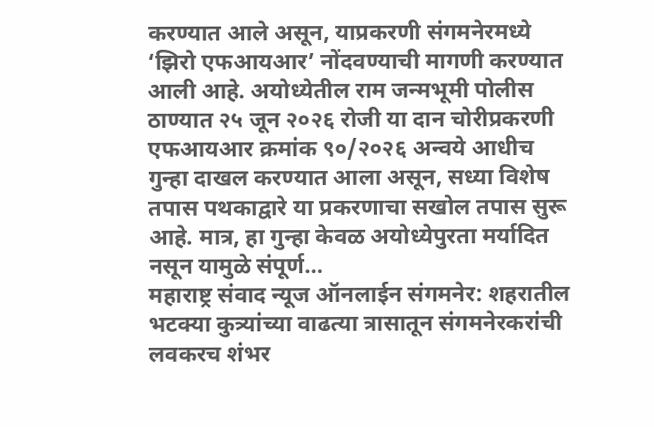करण्यात आले असून, याप्रकरणी संगमनेरमध्ये ‘झिरो एफआयआर’ नोंदवण्याची मागणी करण्यात आली आहे. अयोध्येतील राम जन्मभूमी पोलीस ठाण्यात २५ जून २०२६ रोजी या दान चोरीप्रकरणी एफआयआर क्रमांक ९०/२०२६ अन्वये आधीच गुन्हा दाखल करण्यात आला असून, सध्या विशेष तपास पथकाद्वारे या प्रकरणाचा सखोल तपास सुरू आहे. मात्र, हा गुन्हा केवळ अयोध्येपुरता मर्यादित नसून यामुळे संपूर्ण…
महाराष्ट्र संवाद न्यूज ऑनलाईन संगमनेर: शहरातील भटक्या कुत्र्यांच्या वाढत्या त्रासातून संगमनेरकरांची लवकरच शंभर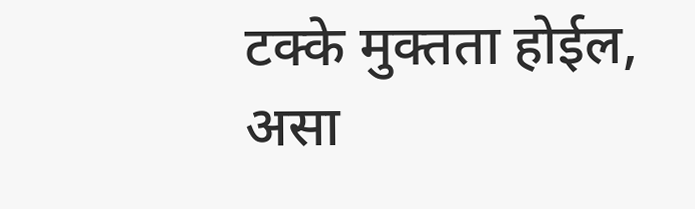टक्के मुक्तता होईल, असा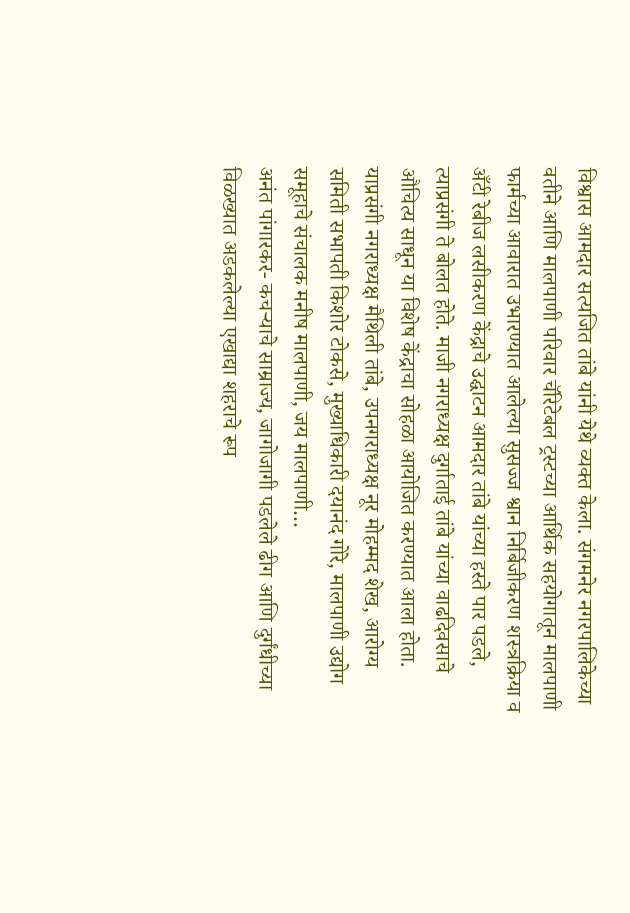विश्वास आमदार सत्यजित तांबे यांनी येथे व्यक्त केला. संगमनेर नगरपालिकेच्या वतीने आणि मालपाणी परिवार चॅरिटेबल ट्रस्टच्या आर्थिक सहयोगातून मालपाणी फार्मच्या आवारात उभारण्यात आलेल्या सुसज्ज श्वान निर्बिजीकरण शस्त्रक्रिया व अँटी रेबीज लसीकरण केंद्राचे उद्घाटन आमदार तांबे यांच्या हस्ते पार पडले, त्याप्रसंगी ते बोलत होते. माजी नगराध्यक्ष दुर्गाताई तांबे यांच्या वाढदिवसाचे औचित्य साधून या विशेष केंद्राचा सोहळा आयोजित करण्यात आला होता. याप्रसंगी नगराध्यक्ष मैथिली तांबे, उपनगराध्यक्ष नूर मोहम्मद शेख, आरोग्य समिती सभापती किशोर टोकसे, मुख्याधिकारी दयानंद गोरे, मालपाणी उद्योग समूहाचे संचालक मनीष मालपाणी, जय मालपाणी…
अनंत पांगारकर- कचऱ्याचे साम्राज्य, जागोजागी पडलेले ढीग आणि दुर्गंधीच्या विळख्यात अडकलेल्या एखाद्या शहराचे रूप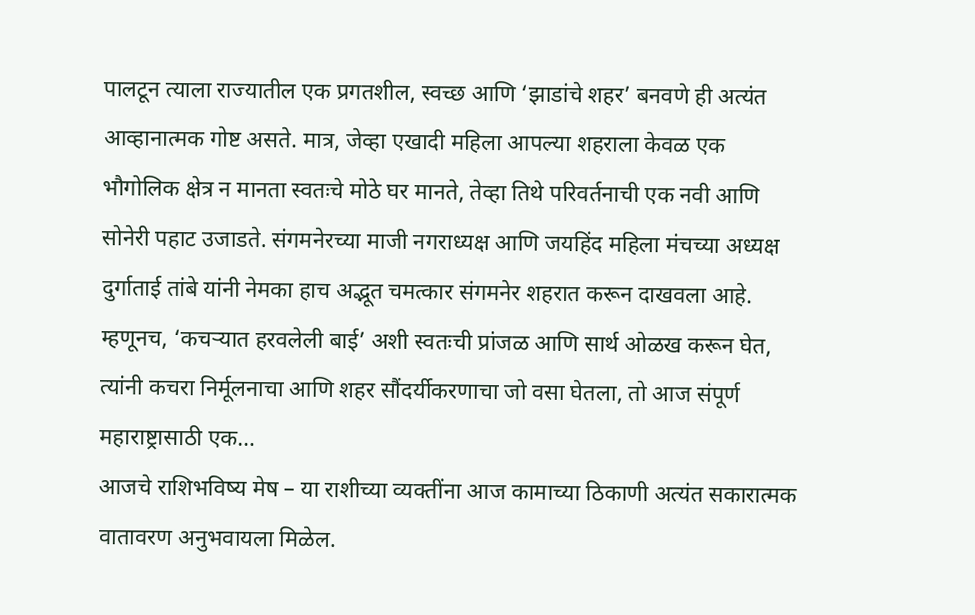पालटून त्याला राज्यातील एक प्रगतशील, स्वच्छ आणि ‘झाडांचे शहर’ बनवणे ही अत्यंत आव्हानात्मक गोष्ट असते. मात्र, जेव्हा एखादी महिला आपल्या शहराला केवळ एक भौगोलिक क्षेत्र न मानता स्वतःचे मोठे घर मानते, तेव्हा तिथे परिवर्तनाची एक नवी आणि सोनेरी पहाट उजाडते. संगमनेरच्या माजी नगराध्यक्ष आणि जयहिंद महिला मंचच्या अध्यक्ष दुर्गाताई तांबे यांनी नेमका हाच अद्भूत चमत्कार संगमनेर शहरात करून दाखवला आहे. म्हणूनच, ‘कचऱ्यात हरवलेली बाई’ अशी स्वतःची प्रांजळ आणि सार्थ ओळख करून घेत, त्यांनी कचरा निर्मूलनाचा आणि शहर सौंदर्यीकरणाचा जो वसा घेतला, तो आज संपूर्ण महाराष्ट्रासाठी एक…
आजचे राशिभविष्य मेष – या राशीच्या व्यक्तींना आज कामाच्या ठिकाणी अत्यंत सकारात्मक वातावरण अनुभवायला मिळेल.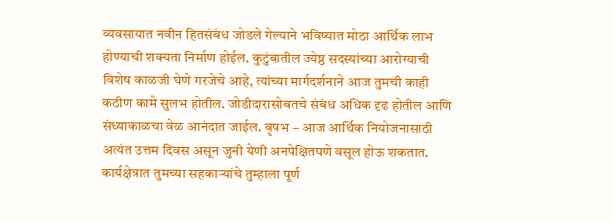व्यवसायात नवीन हितसंबंध जोडले गेल्याने भविष्यात मोठा आर्थिक लाभ होण्याची शक्यता निर्माण होईल. कुटुंबातील ज्येष्ठ सदस्यांच्या आरोग्याची विशेष काळजी घेणे गरजेचे आहे, त्यांच्या मार्गदर्शनाने आज तुमची काही कठीण कामे सुलभ होतील. जोडीदारासोबतचे संबंध अधिक दृढ होतील आणि संध्याकाळचा वेळ आनंदात जाईल. वृषभ – आज आर्थिक नियोजनासाठी अत्यंत उत्तम दिवस असून जुनी येणी अनपेक्षितपणे वसूल होऊ शकतात. कार्यक्षेत्रात तुमच्या सहकाऱ्यांचे तुम्हाला पूर्ण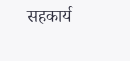सहकार्य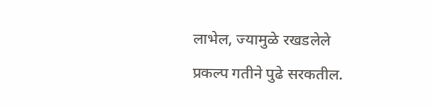लाभेल, ज्यामुळे रखडलेले प्रकल्प गतीने पुढे सरकतील.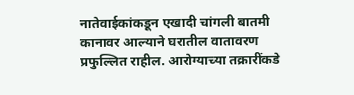नातेवाईकांकडून एखादी चांगली बातमी कानावर आल्याने घरातील वातावरण प्रफुल्लित राहील. आरोग्याच्या तक्रारींकडे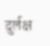दुर्लक्ष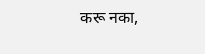करू नका,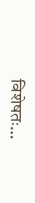विशेषतः…